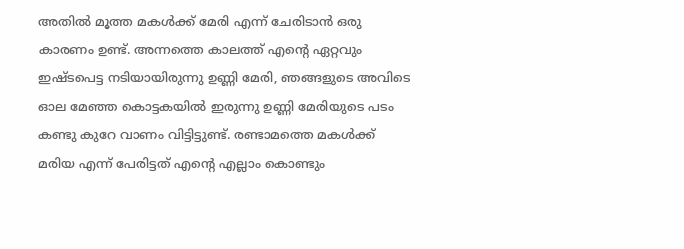അതിൽ മൂത്ത മകൾക്ക് മേരി എന്ന് ചേരിടാൻ ഒരു കാരണം ഉണ്ട്. അന്നത്തെ കാലത്ത് എന്റെ ഏറ്റവും ഇഷ്ടപെട്ട നടിയായിരുന്നു ഉണ്ണി മേരി, ഞങ്ങളുടെ അവിടെ ഓല മേഞ്ഞ കൊട്ടകയിൽ ഇരുന്നു ഉണ്ണി മേരിയുടെ പടം കണ്ടു കുറേ വാണം വിട്ടിട്ടുണ്ട്. രണ്ടാമത്തെ മകൾക്ക് മരിയ എന്ന് പേരിട്ടത് എന്റെ എല്ലാം കൊണ്ടും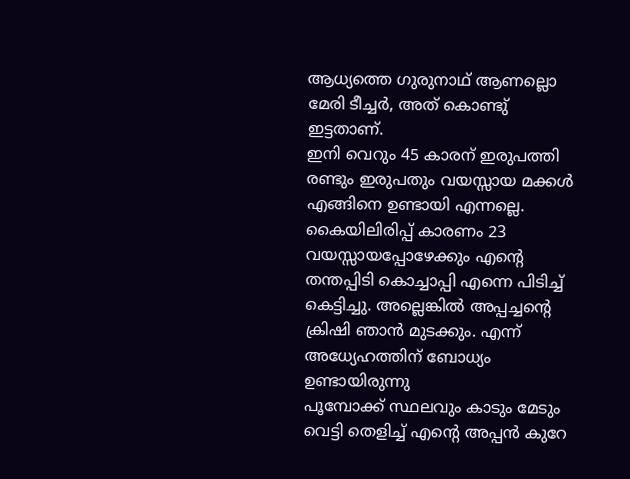ആധ്യത്തെ ഗുരുനാഥ് ആണല്ലൊ മേരി ടീച്ചർ, അത് കൊണ്ടു് ഇട്ടതാണ്.
ഇനി വെറും 45 കാരന് ഇരുപത്തി രണ്ടും ഇരുപതും വയസ്സായ മക്കൾ എങ്ങിനെ ഉണ്ടായി എന്നല്ലെ. കൈയിലിരിപ്പ് കാരണം 23 വയസ്സായപ്പോഴേക്കും എന്റെ തന്തപ്പിടി കൊച്ചാപ്പി എന്നെ പിടിച്ച് കെട്ടിച്ചു. അല്ലെങ്കിൽ അപ്പച്ചന്റെ ക്രിഷി ഞാൻ മുടക്കും. എന്ന് അധ്യേഹത്തിന് ബോധ്യം ഉണ്ടായിരുന്നു
പൂമ്പോക്ക് സ്ഥലവും കാടും മേടും വെട്ടി തെളിച്ച് എന്റെ അപ്പൻ കുറേ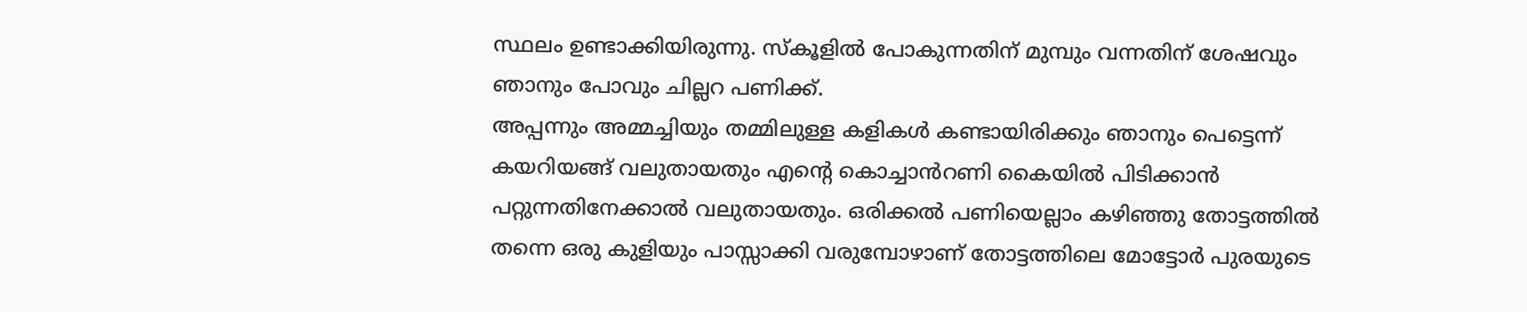സ്ഥലം ഉണ്ടാക്കിയിരുന്നു. സ്കൂളിൽ പോകുന്നതിന് മുമ്പും വന്നതിന് ശേഷവും ഞാനും പോവും ചില്ലറ പണിക്ക്.
അപ്പന്നും അമ്മച്ചിയും തമ്മിലുള്ള കളികൾ കണ്ടായിരിക്കും ഞാനും പെട്ടെന്ന് കയറിയങ്ങ് വലുതായതും എന്റെ കൊച്ചാൻറണി കൈയിൽ പിടിക്കാൻ പറ്റുന്നതിനേക്കാൽ വലുതായതും. ഒരിക്കൽ പണിയെല്ലാം കഴിഞ്ഞു തോട്ടത്തിൽ തന്നെ ഒരു കുളിയും പാസ്സാക്കി വരുമ്പോഴാണ് തോട്ടത്തിലെ മോട്ടോർ പുരയുടെ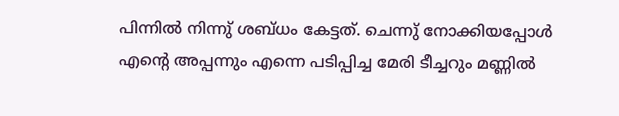പിന്നിൽ നിന്നു് ശബ്ധം കേട്ടത്. ചെന്നു് നോക്കിയപ്പോൾ എന്റെ അപ്പന്നും എന്നെ പടിപ്പിച്ച മേരി ടീച്ചറും മണ്ണിൽ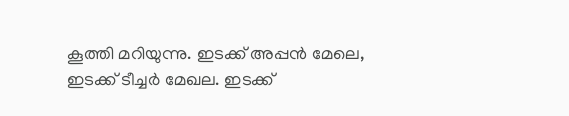കൂത്തി മറിയുന്നു. ഇടക്ക് അപ്പൻ മേലെ, ഇടക്ക് ടീച്ചർ മേഖല. ഇടക്ക്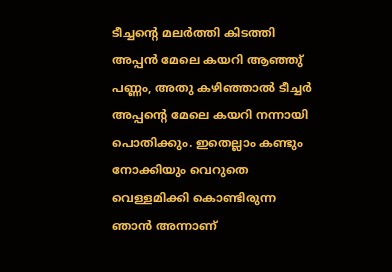ടീച്ചന്റെ മലർത്തി കിടത്തി അപ്പൻ മേലെ കയറി ആഞ്ഞു് പണ്ണം, അതു കഴിഞ്ഞാൽ ടീച്ചർ അപ്പന്റെ മേലെ കയറി നന്നായി പൊതിക്കും. ഇതെല്ലാം കണ്ടും നോക്കിയും വെറുതെ വെള്ളമിക്കി കൊണ്ടിരുന്ന ഞാൻ അന്നാണ്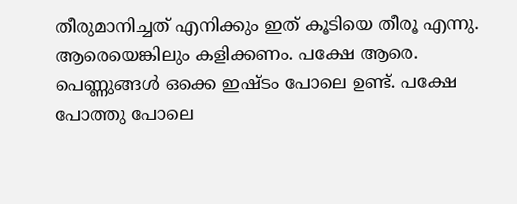തീരുമാനിച്ചത് എനിക്കും ഇത് കൂടിയെ തീരൂ എന്നു. ആരെയെങ്കിലും കളിക്കണം. പക്ഷേ ആരെ. പെണ്ണുങ്ങൾ ഒക്കെ ഇഷ്ടം പോലെ ഉണ്ട്. പക്ഷേ പോത്തു പോലെ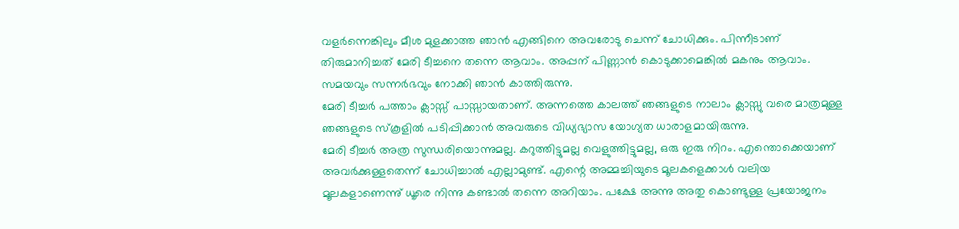വളർന്നെങ്കിലും മീശ മുളക്കാത്ത ഞാൻ എങ്ങിനെ അവരോടു ചെന്ന് ചോധിക്കും. പിന്നീടാണ് തിരുമാനിച്ചത് മേരി ടീച്ചനെ തന്നെ ആവാം. അപ്പന് പിണ്ണാൻ കൊടുക്കാമെങ്കിൽ മകനും ആവാം. സമയവും സന്നർഭവും നോക്കി ഞാൻ കാത്തിരുന്നു.
മേരി ടീച്ചർ പത്താം ക്ലാസ്സ് പാസ്സായതാണ്. അന്നത്തെ കാലത്ത് ഞങ്ങളുടെ നാലാം ക്ലാസ്സു വരെ മാത്രമുള്ള ഞങ്ങളുടെ സ്കൂളിൽ പടിപ്പിക്കാൻ അവരുടെ വിധ്യഭ്യാസ യോഗ്യത ധാരാളമായിരുന്നു.
മേരി ടീച്ചർ അത്ര സുന്ധരിയൊന്നുമല്ല. കറുത്തിട്ടുമല്ല വെളുത്തിട്ടുമല്ല, ഒരു ഇരു നിറം. എന്തൊക്കെയാണ് അവർക്കുള്ളതെന്ന് ചോധിച്ചാൽ എല്ലാമുണ്ട്. എന്റെ അമ്മച്ചിയുടെ മൂലകളെക്കാൾ വലിയ മൂലകളാണെന്നു് ധൂരെ നിന്നു കണ്ടാൽ തന്നെ അറിയാം. പക്ഷേ അന്നു അതു കൊണ്ടുള്ള പ്രയോജനം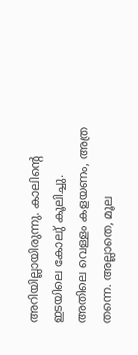അറിയില്ലായിരുന്നു. കാലിന്റെ ഇടയിലെ കോലു് കൂലിച്ചു. അതിലെ വെള്ളം കളയണം, അത്ര തന്നെ. അല്ലാതെ, മൂല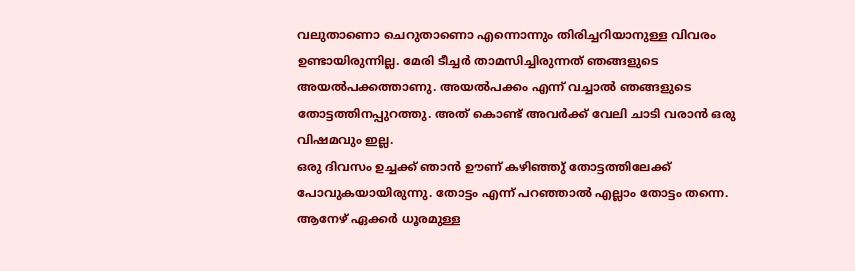വലുതാണൊ ചെറുതാണൊ എന്നൊന്നും തിരിച്ചറിയാനുള്ള വിവരം ഉണ്ടായിരുന്നില്ല. മേരി ടീച്ചർ താമസിച്ചിരുന്നത് ഞങ്ങളുടെ അയൽപക്കത്താണു. അയൽപക്കം എന്ന് വച്ചാൽ ഞങ്ങളുടെ തോട്ടത്തിനപ്പുറത്തു. അത് കൊണ്ട് അവർക്ക് വേലി ചാടി വരാൻ ഒരു വിഷമവും ഇല്ല.
ഒരു ദിവസം ഉച്ചക്ക് ഞാൻ ഊണ് കഴിഞ്ഞു് തോട്ടത്തിലേക്ക് പോവുകയായിരുന്നു. തോട്ടം എന്ന് പറഞ്ഞാൽ എല്ലാം തോട്ടം തന്നെ. ആനേഴ് ഏക്കർ ധൂരമുള്ള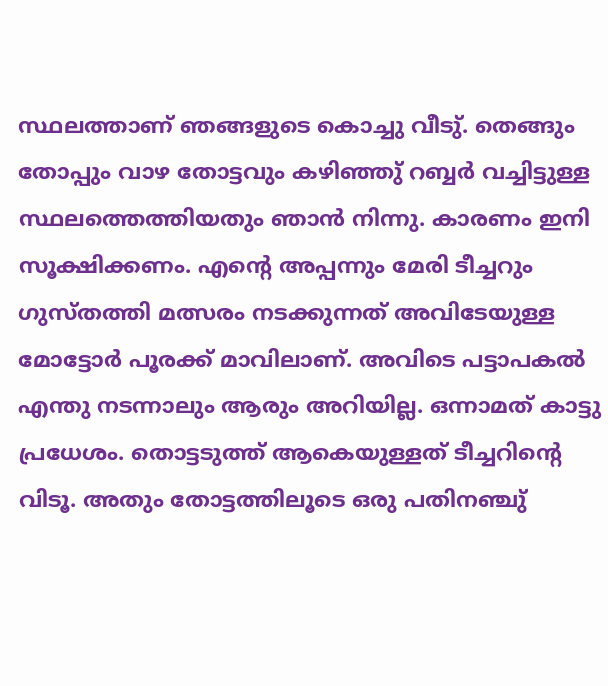സ്ഥലത്താണ് ഞങ്ങളുടെ കൊച്ചു വീടു്. തെങ്ങും തോപ്പും വാഴ തോട്ടവും കഴിഞ്ഞു് റബ്ബർ വച്ചിട്ടുള്ള സ്ഥലത്തെത്തിയതും ഞാൻ നിന്നു. കാരണം ഇനി സൂക്ഷിക്കണം. എന്റെ അപ്പന്നും മേരി ടീച്ചറും ഗുസ്തത്തി മത്സരം നടക്കുന്നത് അവിടേയുള്ള മോട്ടോർ പൂരക്ക് മാവിലാണ്. അവിടെ പട്ടാപകൽ എന്തു നടന്നാലും ആരും അറിയില്ല. ഒന്നാമത് കാട്ടു പ്രധേശം. തൊട്ടടുത്ത് ആകെയുള്ളത് ടീച്ചറിന്റെ വിടൂ. അതും തോട്ടത്തിലൂടെ ഒരു പതിനഞ്ചു്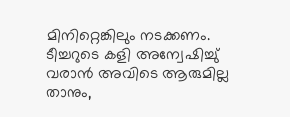മിനിറ്റെങ്കിലും നടക്കണം. ടീച്ചറുടെ കളി അന്വേഷിച്ചു് വരാൻ അവിടെ ആരുമില്ല താനും,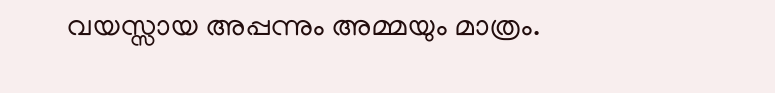വയസ്സായ അപ്പന്നും അമ്മയും മാത്രം.